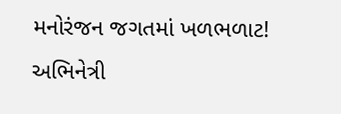મનોરંજન જગતમાં ખળભળાટ! અભિનેત્રી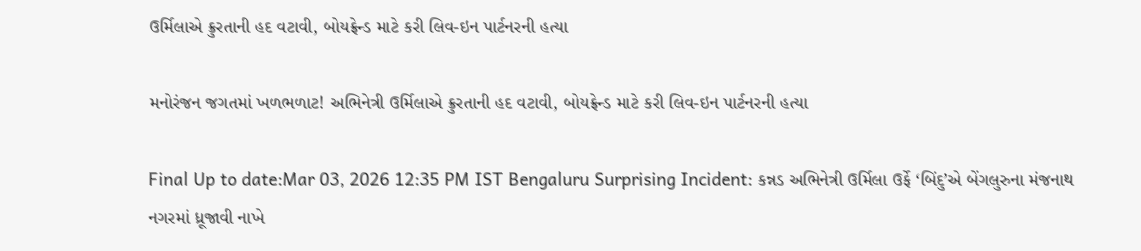ઉર્મિલાએ ક્રુરતાની હદ વટાવી, બોયફ્રેન્ડ માટે કરી લિવ-ઇન પાર્ટનરની હત્યા

મનોરંજન જગતમાં ખળભળાટ! અભિનેત્રી ઉર્મિલાએ ક્રુરતાની હદ વટાવી, બોયફ્રેન્ડ માટે કરી લિવ-ઇન પાર્ટનરની હત્યા

Final Up to date:Mar 03, 2026 12:35 PM IST Bengaluru Surprising Incident: કન્નડ અભિનેત્રી ઉર્મિલા ઉર્ફે ‘બિંદુ’એ બેંગલુરુના મંજનાથ નગરમાં ધ્રૂજાવી નાખે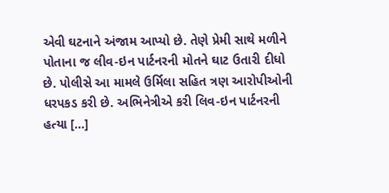એવી ઘટનાને અંજામ આપ્યો છે. તેણે પ્રેમી સાથે મળીને પોતાના જ લીવ-ઇન પાર્ટનરની મોતને ઘાટ ઉતારી દીધો છે. પોલીસે આ મામલે ઉર્મિલા સહિત ત્રણ આરોપીઓની ધરપકડ કરી છે. અભિનેત્રીએ કરી લિવ-ઇન પાર્ટનરની હત્યા […]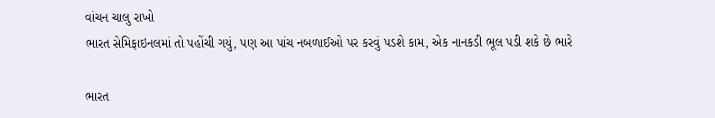વાંચન ચાલુ રાખો
ભારત સેમિફાઇનલમાં તો પહોંચી ગયું, પણ આ પાંચ નબળાઈઓ પર કરવું પડશે કામ, એક નાનકડી ભૂલ પડી શકે છે ભારે

ભારત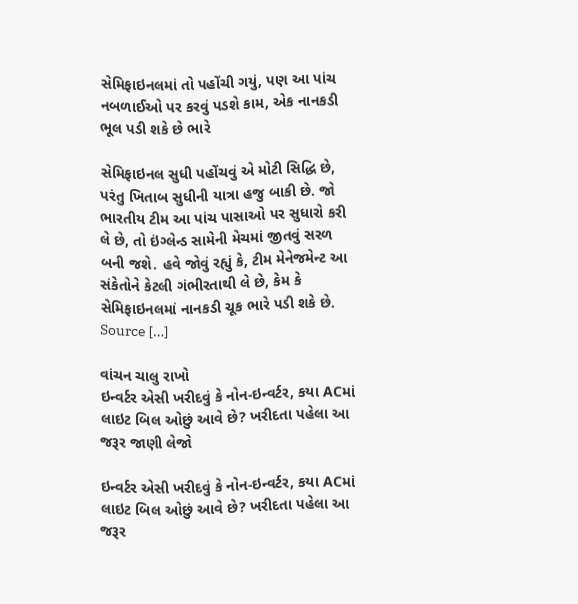સેમિફાઇનલમાં તો પહોંચી ગયું, પણ આ પાંચ નબળાઈઓ પર કરવું પડશે કામ, એક નાનકડી ભૂલ પડી શકે છે ભારે

સેમિફાઇનલ સુધી પહોંચવું એ મોટી સિદ્ધિ છે, પરંતુ ખિતાબ સુધીની યાત્રા હજુ બાકી છે. જો ભારતીય ટીમ આ પાંચ પાસાઓ પર સુધારો કરી લે છે, તો ઇંગ્લેન્ડ સામેની મેચમાં જીતવું સરળ બની જશે. હવે જોવું રહ્યું કે, ટીમ મેનેજમેન્ટ આ સંકેતોને કેટલી ગંભીરતાથી લે છે, કેમ કે સેમિફાઇનલમાં નાનકડી ચૂક ભારે પડી શકે છે. Source […]

વાંચન ચાલુ રાખો
ઇન્વર્ટર એસી ખરીદવું કે નોન-ઇન્વર્ટર, કયા ACમાં લાઇટ બિલ ઓછું આવે છે? ખરીદતા પહેલા આ જરૂર જાણી લેજો

ઇન્વર્ટર એસી ખરીદવું કે નોન-ઇન્વર્ટર, કયા ACમાં લાઇટ બિલ ઓછું આવે છે? ખરીદતા પહેલા આ જરૂર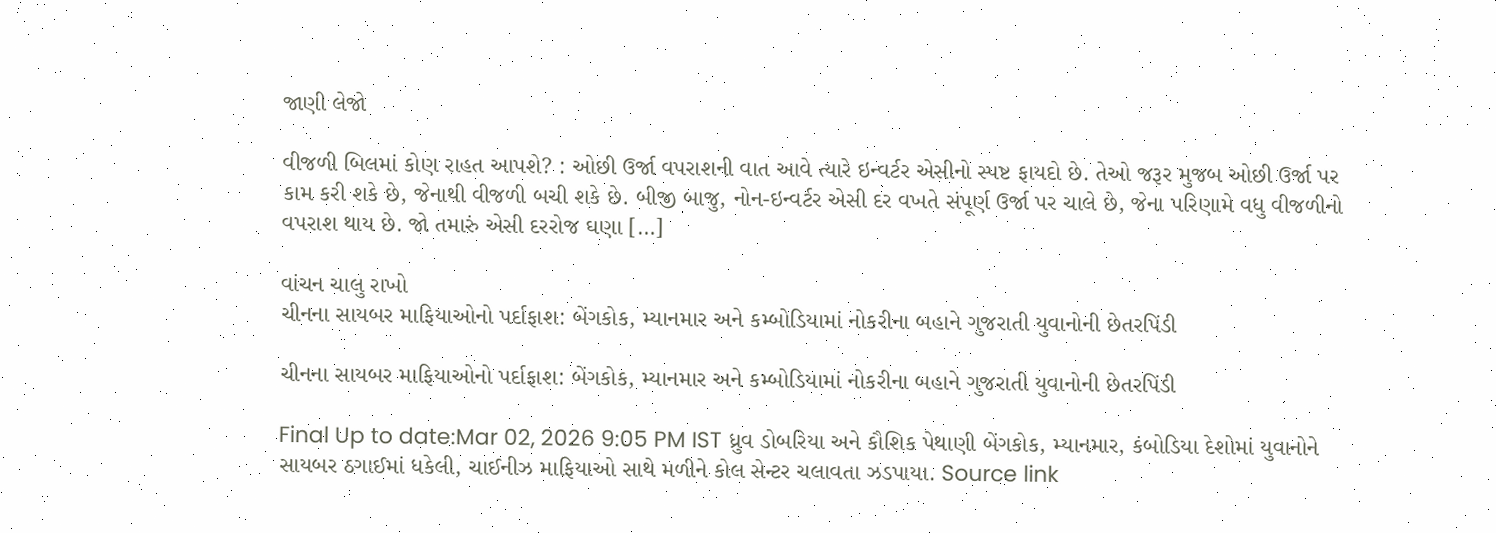જાણી લેજો

વીજળી બિલમાં કોણ રાહત આપશે? : ઓછી ઉર્જા વપરાશની વાત આવે ત્યારે ઇન્વર્ટર એસીનો સ્પષ્ટ ફાયદો છે. તેઓ જરૂર મુજબ ઓછી ઉર્જા પર કામ કરી શકે છે, જેનાથી વીજળી બચી શકે છે. બીજી બાજુ, નોન-ઇન્વર્ટર એસી દર વખતે સંપૂર્ણ ઉર્જા પર ચાલે છે, જેના પરિણામે વધુ વીજળીનો વપરાશ થાય છે. જો તમારું એસી દરરોજ ઘણા […]

વાંચન ચાલુ રાખો
ચીનના સાયબર માફિયાઓનો પર્દાફાશ: બેંગકોક, મ્યાનમાર અને કમ્બોડિયામાં નોકરીના બહાને ગુજરાતી યુવાનોની છેતરપિંડી

ચીનના સાયબર માફિયાઓનો પર્દાફાશ: બેંગકોક, મ્યાનમાર અને કમ્બોડિયામાં નોકરીના બહાને ગુજરાતી યુવાનોની છેતરપિંડી

Final Up to date:Mar 02, 2026 9:05 PM IST ધ્રુવ ડોબરિયા અને કૌશિક પેથાણી બેંગકોક, મ્યાનમાર, કંબોડિયા દેશોમાં યુવાનોને સાયબર ઠગાઈમાં ધકેલી, ચાઈનીઝ માફિયાઓ સાથે મળીને કોલ સેન્ટર ચલાવતા ઝડપાયા. Source link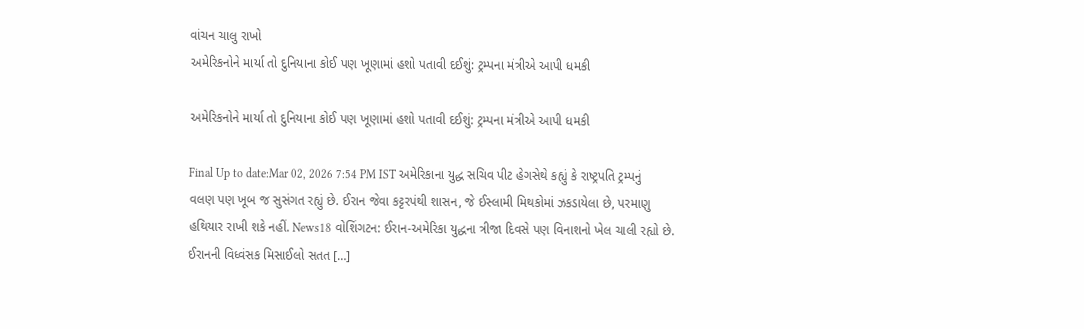વાંચન ચાલુ રાખો
અમેરિકનોને માર્યા તો દુનિયાના કોઈ પણ ખૂણામાં હશો પતાવી દઈશું: ટ્રમ્પના મંત્રીએ આપી ધમકી

અમેરિકનોને માર્યા તો દુનિયાના કોઈ પણ ખૂણામાં હશો પતાવી દઈશું: ટ્રમ્પના મંત્રીએ આપી ધમકી

Final Up to date:Mar 02, 2026 7:54 PM IST અમેરિકાના યુદ્ધ સચિવ પીટ હેગસેથે કહ્યું કે રાષ્ટ્રપતિ ટ્રમ્પનું વલણ પણ ખૂબ જ સુસંગત રહ્યું છે. ઈરાન જેવા કટ્ટરપંથી શાસન, જે ઈસ્લામી મિથકોમાં ઝકડાયેલા છે, પરમાણુ હથિયાર રાખી શકે નહીં. News18 વોશિંગટન: ઈરાન-અમેરિકા યુદ્ધના ત્રીજા દિવસે પણ વિનાશનો ખેલ ચાલી રહ્યો છે. ઈરાનની વિધ્વંસક મિસાઈલો સતત […]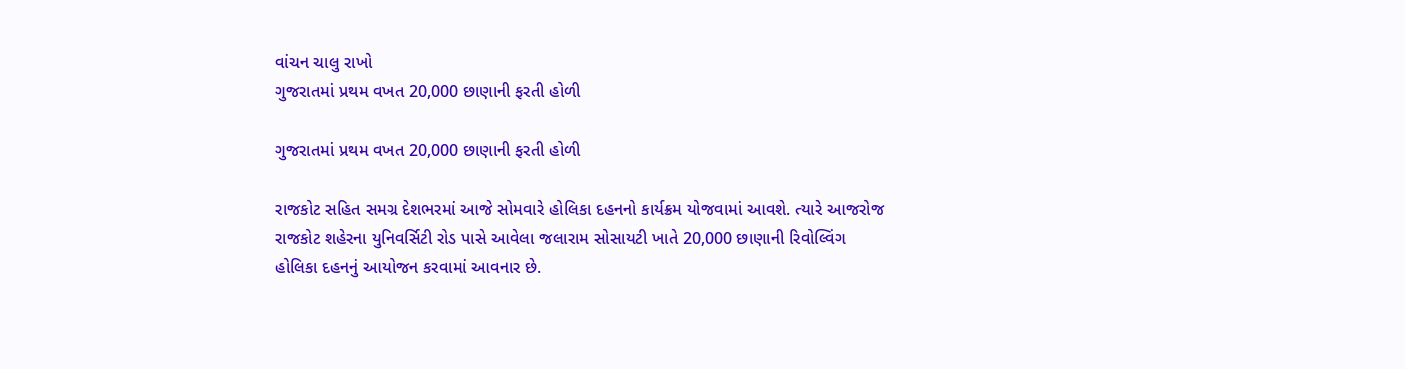વાંચન ચાલુ રાખો
ગુજરાતમાં પ્રથમ વખત 20,000 છાણાની ફરતી હોળી

ગુજરાતમાં પ્રથમ વખત 20,000 છાણાની ફરતી હોળી

રાજકોટ સહિત સમગ્ર દેશભરમાં આજે સોમવારે હોલિકા દહનનો કાર્યક્રમ યોજવામાં આવશે. ત્યારે આજરોજ રાજકોટ શહેરના યુનિવર્સિટી રોડ પાસે આવેલા જલારામ સોસાયટી ખાતે 20,000 છાણાની રિવોલ્વિંગ હોલિકા દહનનું આયોજન કરવામાં આવનાર છે.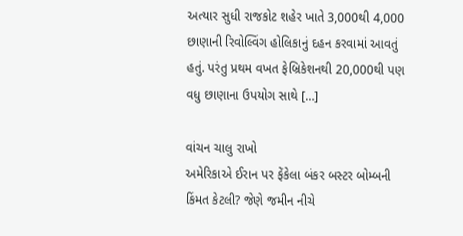અત્યાર સુધી રાજકોટ શહેર ખાતે 3,000થી 4,000 છાણાની રિવોલ્વિંગ હોલિકાનું દહન કરવામાં આવતું હતું. પરંતુ પ્રથમ વખત ફેબ્રિકેશનથી 20,000થી પણ વધુ છાણાના ઉપયોગ સાથે […]

વાંચન ચાલુ રાખો
અમેરિકાએ ઈરાન પર ફેંકેલા બંકર બસ્ટર બોમ્બની કિંમત કેટલી? જેણે જમીન નીચે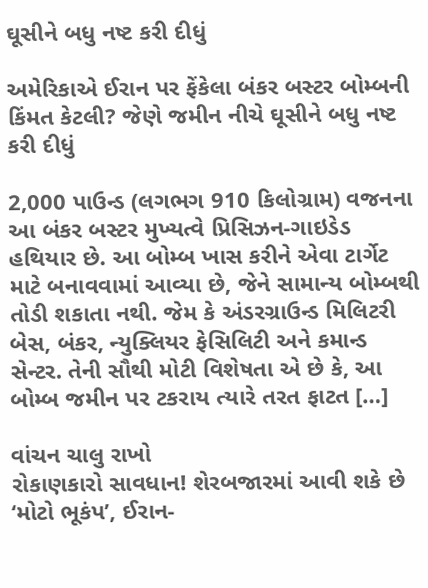ઘૂસીને બધુ નષ્ટ કરી દીધું

અમેરિકાએ ઈરાન પર ફેંકેલા બંકર બસ્ટર બોમ્બની કિંમત કેટલી? જેણે જમીન નીચે ઘૂસીને બધુ નષ્ટ કરી દીધું

2,000 પાઉન્ડ (લગભગ 910 કિલોગ્રામ) વજનના આ બંકર બસ્ટર મુખ્યત્વે પ્રિસિઝન-ગાઇડેડ હથિયાર છે. આ બોમ્બ ખાસ કરીને એવા ટાર્ગેટ માટે બનાવવામાં આવ્યા છે, જેને સામાન્ય બોમ્બથી તોડી શકાતા નથી. જેમ કે અંડરગ્રાઉન્ડ મિલિટરી બેસ, બંકર, ન્યુક્લિયર ફેસિલિટી અને કમાન્ડ સેન્ટર. તેની સૌથી મોટી વિશેષતા એ છે કે, આ બોમ્બ જમીન પર ટકરાય ત્યારે તરત ફાટત […]

વાંચન ચાલુ રાખો
રોકાણકારો સાવધાન! શેરબજારમાં આવી શકે છે ‘મોટો ભૂકંપ’, ઈરાન-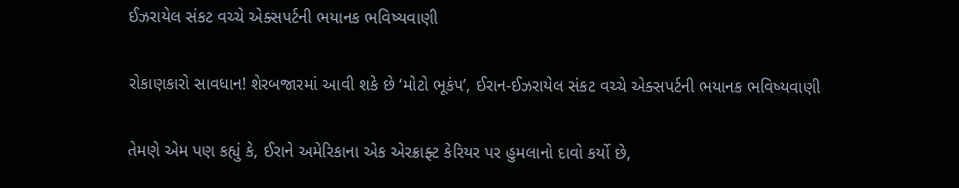ઈઝરાયેલ સંકટ વચ્ચે એક્સપર્ટની ભયાનક ભવિષ્યવાણી

રોકાણકારો સાવધાન! શેરબજારમાં આવી શકે છે ‘મોટો ભૂકંપ’, ઈરાન-ઈઝરાયેલ સંકટ વચ્ચે એક્સપર્ટની ભયાનક ભવિષ્યવાણી

તેમણે એમ પણ કહ્યું કે, ઈરાને અમેરિકાના એક એરક્રાફ્ટ કેરિયર પર હુમલાનો દાવો કર્યો છે,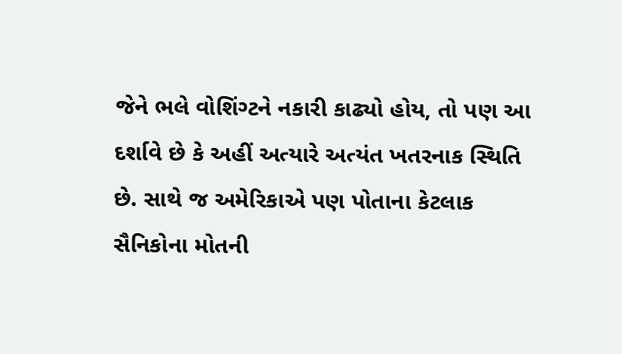જેને ભલે વોશિંગ્ટને નકારી કાઢ્યો હોય, તો પણ આ દર્શાવે છે કે અહીં અત્યારે અત્યંત ખતરનાક સ્થિતિ છે. સાથે જ અમેરિકાએ પણ પોતાના કેટલાક સૈનિકોના મોતની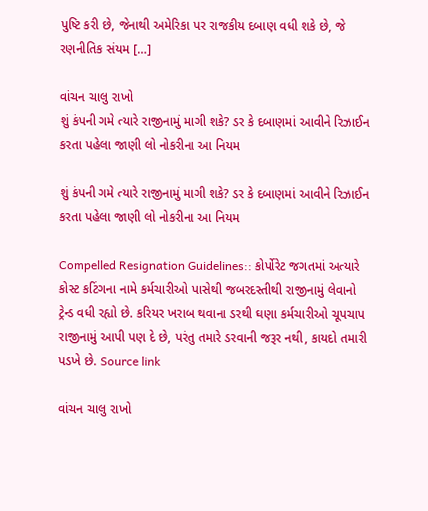પુષ્ટિ કરી છે, જેનાથી અમેરિકા પર રાજકીય દબાણ વધી શકે છે, જે રણનીતિક સંયમ […]

વાંચન ચાલુ રાખો
શું કંપની ગમે ત્યારે રાજીનામું માગી શકે? ડર કે દબાણમાં આવીને રિઝાઈન કરતા પહેલા જાણી લો નોકરીના આ નિયમ

શું કંપની ગમે ત્યારે રાજીનામું માગી શકે? ડર કે દબાણમાં આવીને રિઝાઈન કરતા પહેલા જાણી લો નોકરીના આ નિયમ

Compelled Resignation Guidelines:: કોર્પોરેટ જગતમાં અત્યારે કોસ્ટ કટિંગના નામે કર્મચારીઓ પાસેથી જબરદસ્તીથી રાજીનામું લેવાનો ટ્રેન્ડ વધી રહ્યો છે. કરિયર ખરાબ થવાના ડરથી ઘણા કર્મચારીઓ ચૂપચાપ રાજીનામું આપી પણ દે છે, પરંતુ તમારે ડરવાની જરૂર નથી, કાયદો તમારી પડખે છે. Source link

વાંચન ચાલુ રાખો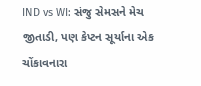IND vs WI: સંજુ સેમસને મેચ જીતાડી, પણ કેપ્ટન સૂર્યાના એક ચોંકાવનારા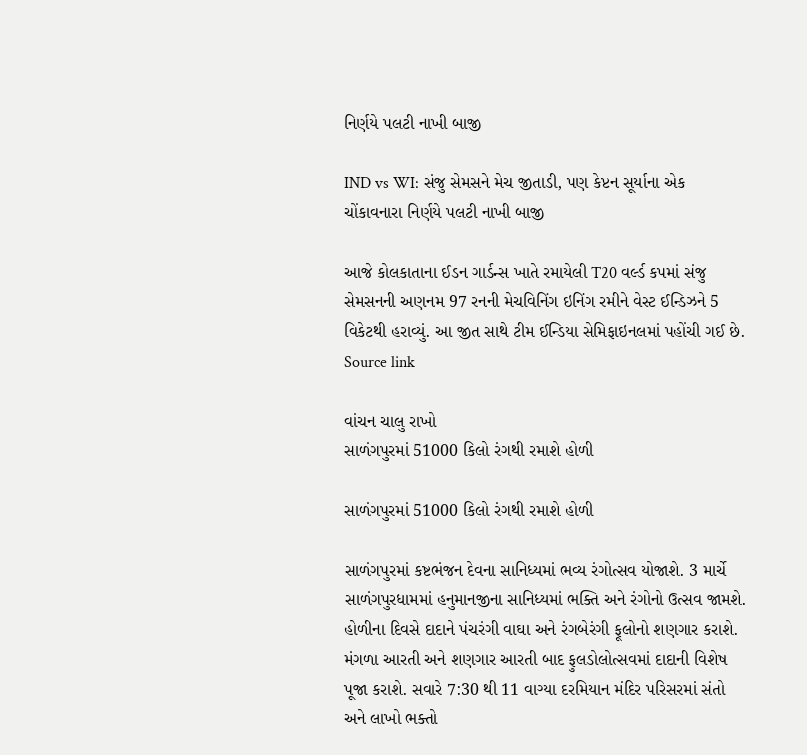નિર્ણયે પલટી નાખી બાજી

IND vs WI: સંજુ સેમસને મેચ જીતાડી, પણ કેપ્ટન સૂર્યાના એક ચોંકાવનારા નિર્ણયે પલટી નાખી બાજી

આજે કોલકાતાના ઈડન ગાર્ડન્સ ખાતે રમાયેલી T20 વર્લ્ડ કપમાં સંજુ સેમસનની અણનમ 97 રનની મેચવિનિંગ ઇનિંગ રમીને વેસ્ટ ઈન્ડિઝને 5 વિકેટથી હરાવ્યું. આ જીત સાથે ટીમ ઈન્ડિયા સેમિફાઇનલમાં પહોંચી ગઈ છે. Source link

વાંચન ચાલુ રાખો
સાળંગપુરમાં 51000 કિલો રંગથી રમાશે હોળી

સાળંગપુરમાં 51000 કિલો રંગથી રમાશે હોળી

સાળંગપુરમાં કષ્ટભંજન દેવના સાનિધ્યમાં ભવ્ય રંગોત્સવ યોજાશે. 3 માર્ચે સાળંગપુરધામમાં હનુમાનજીના સાનિધ્યમાં ભક્તિ અને રંગોનો ઉત્સવ જામશે. હોળીના દિવસે દાદાને પંચરંગી વાઘા અને રંગબેરંગી ફૂલોનો શણગાર કરાશે. મંગળા આરતી અને શણગાર આરતી બાદ ફુલડોલોત્સવમાં દાદાની વિશેષ પૂજા કરાશે. સવારે 7:30 થી 11 વાગ્યા દરમિયાન મંદિર પરિસરમાં સંતો અને લાખો ભક્તો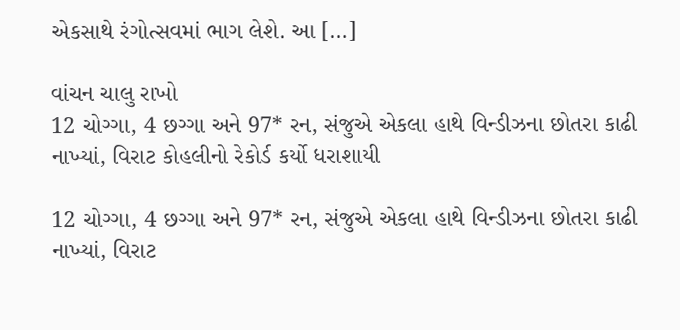એકસાથે રંગોત્સવમાં ભાગ લેશે. આ […]

વાંચન ચાલુ રાખો
12 ચોગ્ગા, 4 છગ્ગા અને 97* રન, સંજુએ એકલા હાથે વિન્ડીઝના છોતરા કાઢી નાખ્યાં, વિરાટ કોહલીનો રેકોર્ડ કર્યો ધરાશાયી

12 ચોગ્ગા, 4 છગ્ગા અને 97* રન, સંજુએ એકલા હાથે વિન્ડીઝના છોતરા કાઢી નાખ્યાં, વિરાટ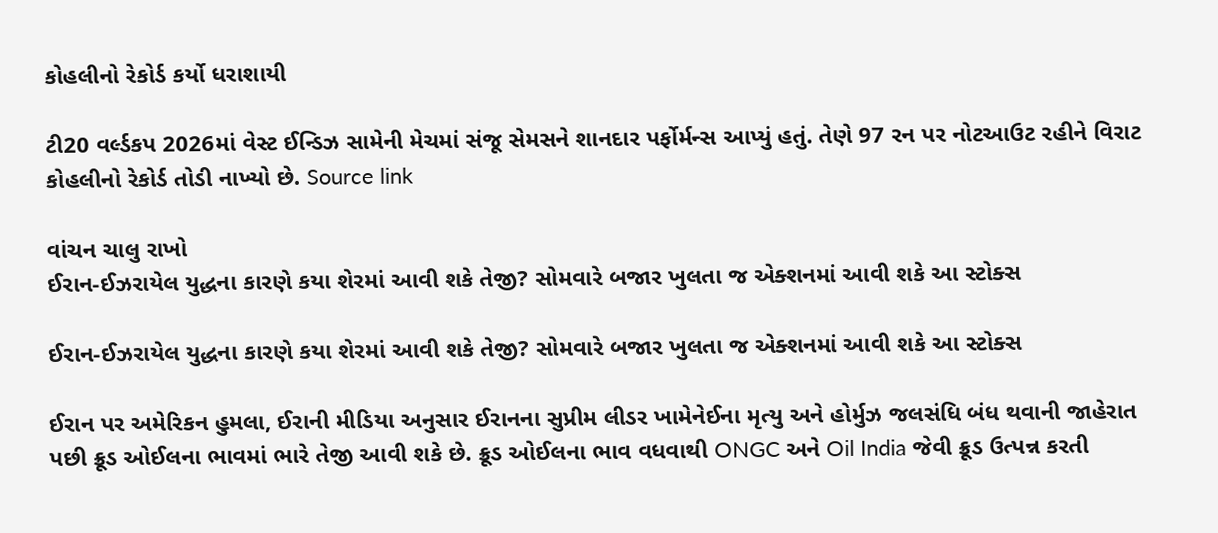કોહલીનો રેકોર્ડ કર્યો ધરાશાયી

ટી20 વર્લ્ડકપ 2026માં વેસ્ટ ઈન્ડિઝ સામેની મેચમાં સંજૂ સેમસને શાનદાર પર્ફોર્મન્સ આપ્યું હતું. તેણે 97 રન પર નોટઆઉટ રહીને વિરાટ કોહલીનો રેકોર્ડ તોડી નાખ્યો છે. Source link

વાંચન ચાલુ રાખો
ઈરાન-ઈઝરાયેલ યુદ્ધના કારણે કયા શેરમાં આવી શકે તેજી? સોમવારે બજાર ખુલતા જ એક્શનમાં આવી શકે આ સ્ટોક્સ

ઈરાન-ઈઝરાયેલ યુદ્ધના કારણે કયા શેરમાં આવી શકે તેજી? સોમવારે બજાર ખુલતા જ એક્શનમાં આવી શકે આ સ્ટોક્સ

ઈરાન પર અમેરિકન હુમલા, ઈરાની મીડિયા અનુસાર ઈરાનના સુપ્રીમ લીડર ખામેનેઈના મૃત્યુ અને હોર્મુઝ જલસંધિ બંધ થવાની જાહેરાત પછી ક્રૂડ ઓઈલના ભાવમાં ભારે તેજી આવી શકે છે. ક્રૂડ ઓઈલના ભાવ વધવાથી ONGC અને Oil India જેવી ક્રૂડ ઉત્પન્ન કરતી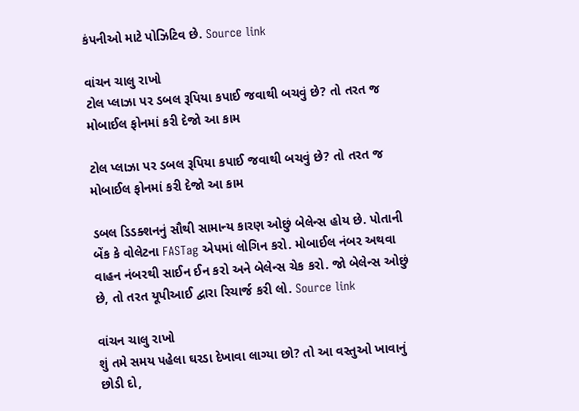કંપનીઓ માટે પોઝિટિવ છે. Source link

વાંચન ચાલુ રાખો
ટોલ પ્લાઝા પર ડબલ રૂપિયા કપાઈ જવાથી બચવું છે? તો તરત જ મોબાઈલ ફોનમાં કરી દેજો આ કામ

ટોલ પ્લાઝા પર ડબલ રૂપિયા કપાઈ જવાથી બચવું છે? તો તરત જ મોબાઈલ ફોનમાં કરી દેજો આ કામ

ડબલ ડિડક્શનનું સૌથી સામાન્ય કારણ ઓછું બેલેન્સ હોય છે. પોતાની બેંક કે વોલેટના FASTag એપમાં લોગિન કરો. મોબાઈલ નંબર અથવા વાહન નંબરથી સાઈન ઈન કરો અને બેલેન્સ ચેક કરો. જો બેલેન્સ ઓછું છે, તો તરત યૂપીઆઈ દ્વારા રિચાર્જ કરી લો. Source link

વાંચન ચાલુ રાખો
શું તમે સમય પહેલા ઘરડા દેખાવા લાગ્યા છો? તો આ વસ્તુઓ ખાવાનું છોડી દો,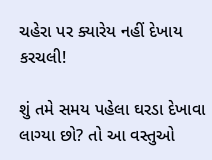ચહેરા પર ક્યારેય નહીં દેખાય કરચલી!

શું તમે સમય પહેલા ઘરડા દેખાવા લાગ્યા છો? તો આ વસ્તુઓ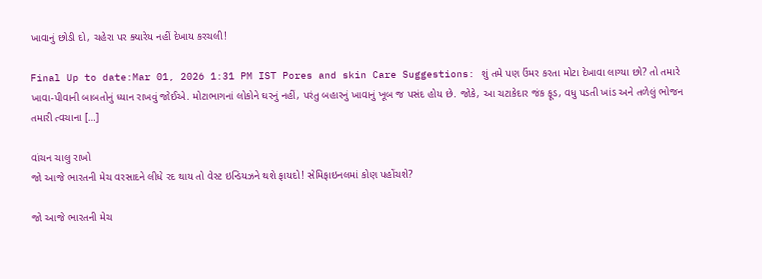ખાવાનું છોડી દો, ચહેરા પર ક્યારેય નહીં દેખાય કરચલી!

Final Up to date:Mar 01, 2026 1:31 PM IST Pores and skin Care Suggestions: શું તમે પણ ઉંમર કરતા મોટા દેખાવા લાગ્યા છો? તો તમારે ખાવા-પીવાની બાબતોનું ધ્યાન રાખવું જોઈએ. મોટાભાગનાં લોકોને ઘરનું નહીં, પરંતુ બહારનું ખાવાનું ખૂબ જ પસંદ હોય છે. જોકે, આ ચટાકેદાર જંક ફૂડ, વધુ પડતી ખાંડ અને તળેલું ભોજન તમારી ત્વચાના […]

વાંચન ચાલુ રાખો
જો આજે ભારતની મેચ વરસાદને લીધે રદ થાય તો વેસ્ટ ઇન્ડિયઝને થશે ફાયદો! સેમિફાઇનલમાં કોણ પહોંચશે?

જો આજે ભારતની મેચ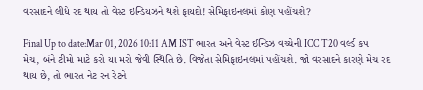વરસાદને લીધે રદ થાય તો વેસ્ટ ઇન્ડિયઝને થશે ફાયદો! સેમિફાઇનલમાં કોણ પહોંચશે?

Final Up to date:Mar 01, 2026 10:11 AM IST ભારત અને વેસ્ટ ઈન્ડિઝ વચ્ચેની ICC T20 વર્લ્ડ કપ મેચ, બંને ટીમો માટે કરો યા મરો જેવી સ્થિતિ છે. વિજેતા સેમિફાઇનલમાં પહોંચશે. જો વરસાદને કારણે મેચ રદ થાય છે, તો ભારત નેટ રન રેટને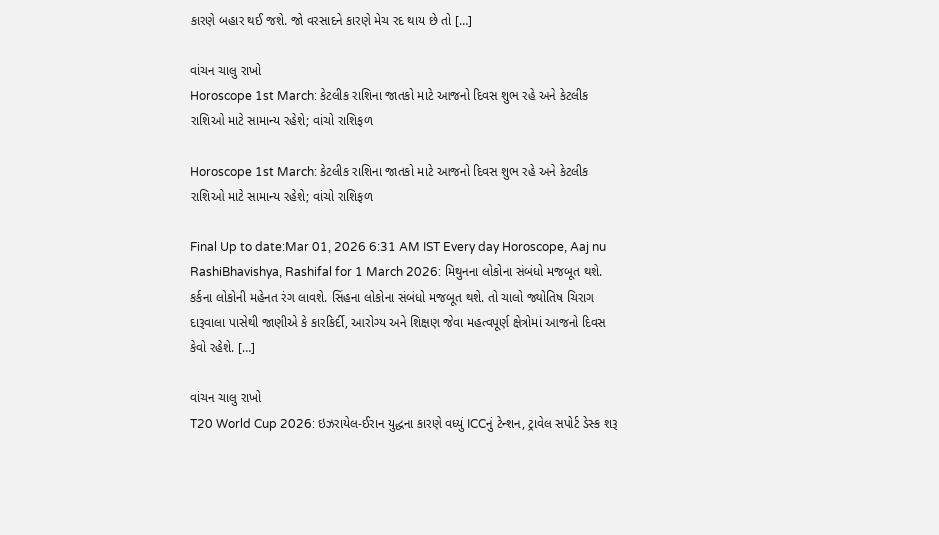કારણે બહાર થઈ જશે. જો વરસાદને કારણે મેચ રદ થાય છે તો […]

વાંચન ચાલુ રાખો
Horoscope 1st March: કેટલીક રાશિના જાતકો માટે આજનો દિવસ શુભ રહે અને કેટલીક રાશિઓ માટે સામાન્ય રહેશે; વાંચો રાશિફળ

Horoscope 1st March: કેટલીક રાશિના જાતકો માટે આજનો દિવસ શુભ રહે અને કેટલીક રાશિઓ માટે સામાન્ય રહેશે; વાંચો રાશિફળ

Final Up to date:Mar 01, 2026 6:31 AM IST Every day Horoscope, Aaj nu RashiBhavishya, Rashifal for 1 March 2026: મિથુનના લોકોના સંબંધો મજબૂત થશે. કર્કના લોકોની મહેનત રંગ લાવશે. સિંહના લોકોના સંબંધો મજબૂત થશે. તો ચાલો જ્યોતિષ ચિરાગ દારૂવાલા પાસેથી જાણીએ કે કારકિર્દી, આરોગ્ય અને શિક્ષણ જેવા મહત્વપૂર્ણ ક્ષેત્રોમાં આજનો દિવસ કેવો રહેશે. […]

વાંચન ચાલુ રાખો
T20 World Cup 2026: ઇઝરાયેલ-ઈરાન યુદ્ધના કારણે વધ્યું ICCનું ટેન્શન, ટ્રાવેલ સપોર્ટ ડેસ્ક શરૂ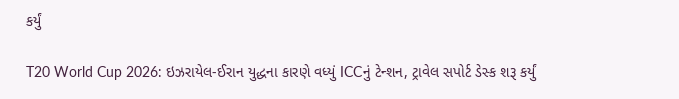કર્યું

T20 World Cup 2026: ઇઝરાયેલ-ઈરાન યુદ્ધના કારણે વધ્યું ICCનું ટેન્શન, ટ્રાવેલ સપોર્ટ ડેસ્ક શરૂ કર્યું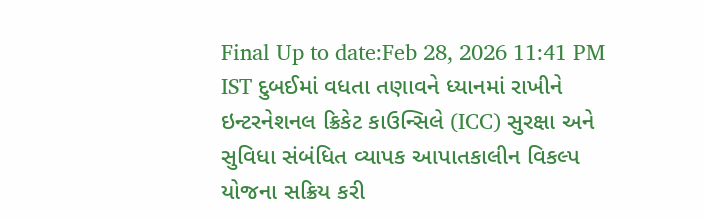Final Up to date:Feb 28, 2026 11:41 PM IST દુબઈમાં વધતા તણાવને ધ્યાનમાં રાખીને ઇન્ટરનેશનલ ક્રિકેટ કાઉન્સિલે (ICC) સુરક્ષા અને સુવિધા સંબંધિત વ્યાપક આપાતકાલીન વિકલ્પ યોજના સક્રિય કરી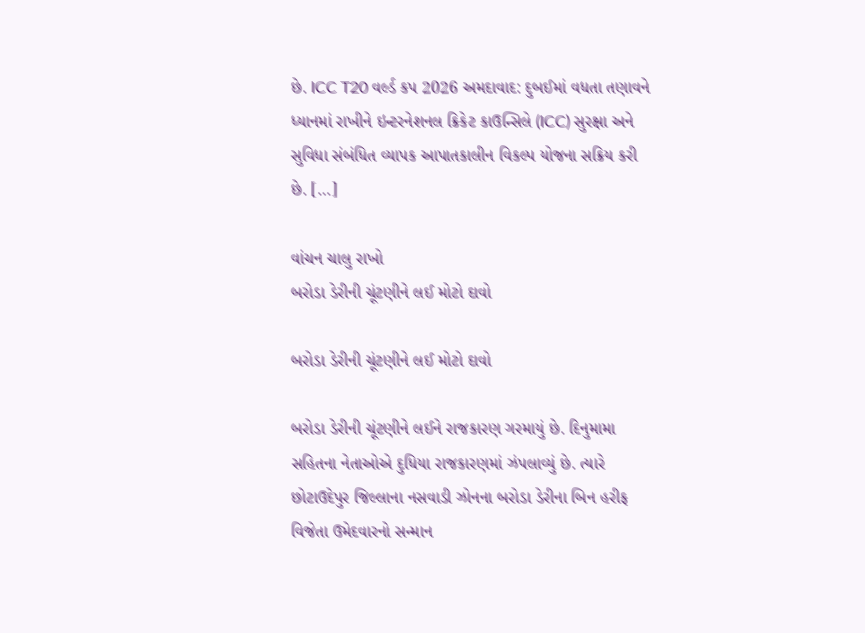છે. ICC T20 વર્લ્ડ કપ 2026 અમદાવાદ: દુબઈમાં વધતા તણાવને ધ્યાનમાં રાખીને ઇન્ટરનેશનલ ક્રિકેટ કાઉન્સિલે (ICC) સુરક્ષા અને સુવિધા સંબંધિત વ્યાપક આપાતકાલીન વિકલ્પ યોજના સક્રિય કરી છે. […]

વાંચન ચાલુ રાખો
બરોડા ડેરીની ચૂંટણીને લઈ મોટો દાવો

બરોડા ડેરીની ચૂંટણીને લઈ મોટો દાવો

બરોડા ડેરીની ચૂંટણીને લઈને રાજકારણ ગરમાયું છે. દિનુમામા સહિતના નેતાઓએ દુધિયા રાજકારણમાં ઝંપલાવ્યું છે. ત્યારે છોટાઉદેપુર જિલ્લાના નસવાડી ઝોનના બરોડા ડેરીના બિન હરીફ વિજેતા ઉમેદવારનો સન્માન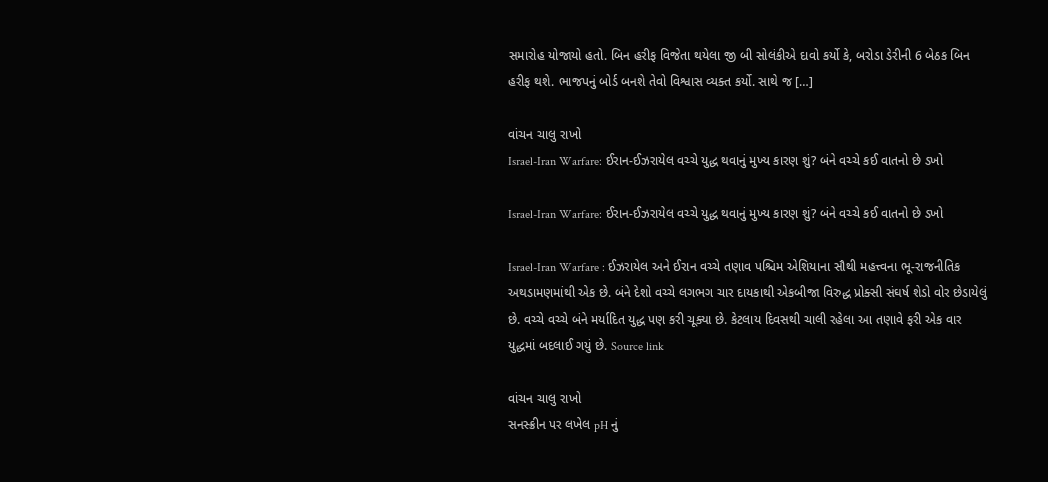સમારોહ યોજાયો હતો. બિન હરીફ વિજેતા થયેલા જી બી સોલંકીએ દાવો કર્યો કે, બરોડા ડેરીની 6 બેઠક બિન હરીફ થશે. ભાજપનું બોર્ડ બનશે તેવો વિશ્વાસ વ્યક્ત કર્યો. સાથે જ […]

વાંચન ચાલુ રાખો
Israel-Iran Warfare: ઈરાન-ઈઝરાયેલ વચ્ચે યુદ્ધ થવાનું મુખ્ય કારણ શું? બંને વચ્ચે કઈ વાતનો છે ડખો

Israel-Iran Warfare: ઈરાન-ઈઝરાયેલ વચ્ચે યુદ્ધ થવાનું મુખ્ય કારણ શું? બંને વચ્ચે કઈ વાતનો છે ડખો

Israel-Iran Warfare : ઈઝરાયેલ અને ઈરાન વચ્ચે તણાવ પશ્ચિમ એશિયાના સૌથી મહત્ત્વના ભૂ-રાજનીતિક અથડામણમાંથી એક છે. બંને દેશો વચ્ચે લગભગ ચાર દાયકાથી એકબીજા વિરુદ્ધ પ્રોક્સી સંઘર્ષ શેડો વોર છેડાયેલું છે. વચ્ચે વચ્ચે બંને મર્યાદિત યુદ્ધ પણ કરી ચૂક્યા છે. કેટલાય દિવસથી ચાલી રહેલા આ તણાવે ફરી એક વાર યુદ્ધમાં બદલાઈ ગયું છે. Source link

વાંચન ચાલુ રાખો
સનસ્ક્રીન પર લખેલ pH નું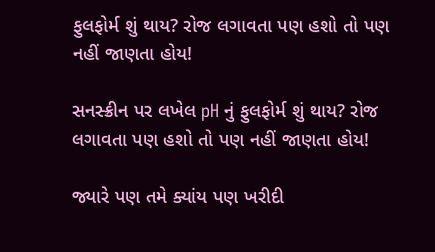ફુલફોર્મ શું થાય? રોજ લગાવતા પણ હશો તો પણ નહીં જાણતા હોય!

સનસ્ક્રીન પર લખેલ pH નું ફુલફોર્મ શું થાય? રોજ લગાવતા પણ હશો તો પણ નહીં જાણતા હોય!

જ્યારે પણ તમે ક્યાંય પણ ખરીદી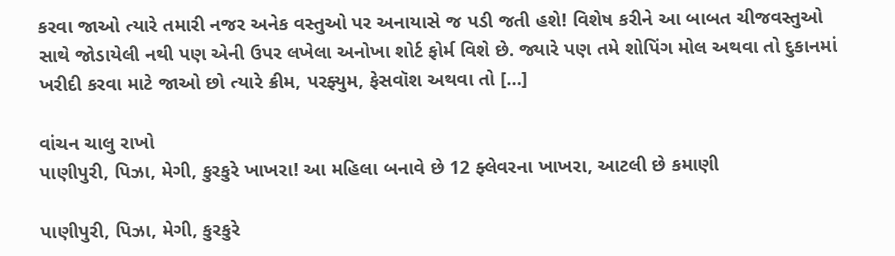કરવા જાઓ ત્યારે તમારી નજર અનેક વસ્તુઓ પર અનાયાસે જ પડી જતી હશે! વિશેષ કરીને આ બાબત ચીજવસ્તુઓ સાથે જોડાયેલી નથી પણ એની ઉપર લખેલા અનોખા શોર્ટ ફોર્મ વિશે છે. જ્યારે પણ તમે શોપિંગ મોલ અથવા તો દુકાનમાં ખરીદી કરવા માટે જાઓ છો ત્યારે ક્રીમ, પરફ્યુમ, ફેસવૉશ અથવા તો […]

વાંચન ચાલુ રાખો
પાણીપુરી, પિઝા, મેગી, કુરકુરે ખાખરા! આ મહિલા બનાવે છે 12 ફ્લેવરના ખાખરા, આટલી છે કમાણી

પાણીપુરી, પિઝા, મેગી, કુરકુરે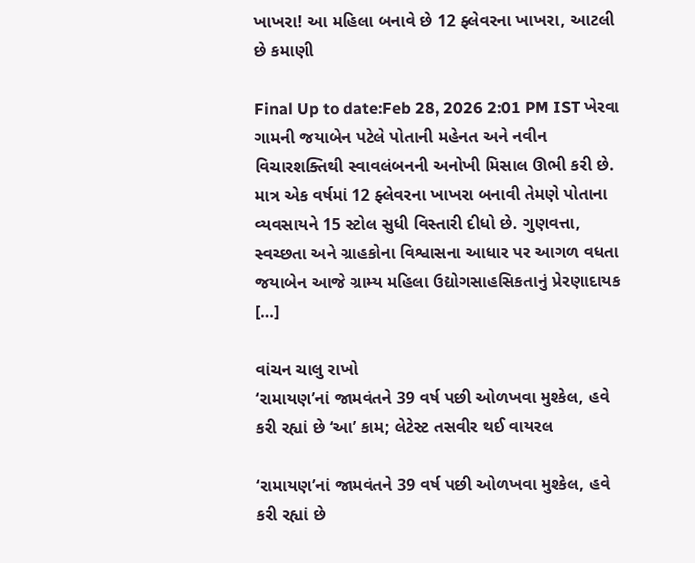ખાખરા! આ મહિલા બનાવે છે 12 ફ્લેવરના ખાખરા, આટલી છે કમાણી

Final Up to date:Feb 28, 2026 2:01 PM IST ખેરવા ગામની જયાબેન પટેલે પોતાની મહેનત અને નવીન વિચારશક્તિથી સ્વાવલંબનની અનોખી મિસાલ ઊભી કરી છે. માત્ર એક વર્ષમાં 12 ફ્લેવરના ખાખરા બનાવી તેમણે પોતાના વ્યવસાયને 15 સ્ટોલ સુધી વિસ્તારી દીધો છે. ગુણવત્તા, સ્વચ્છતા અને ગ્રાહકોના વિશ્વાસના આધાર પર આગળ વધતા જયાબેન આજે ગ્રામ્ય મહિલા ઉદ્યોગસાહસિકતાનું પ્રેરણાદાયક […]

વાંચન ચાલુ રાખો
‘રામાયણ’નાં જામવંતને 39 વર્ષ પછી ઓળખવા મુશ્કેલ, હવે કરી રહ્યાં છે ‘આ’ કામ; લેટેસ્ટ તસવીર થઈ વાયરલ

‘રામાયણ’નાં જામવંતને 39 વર્ષ પછી ઓળખવા મુશ્કેલ, હવે કરી રહ્યાં છે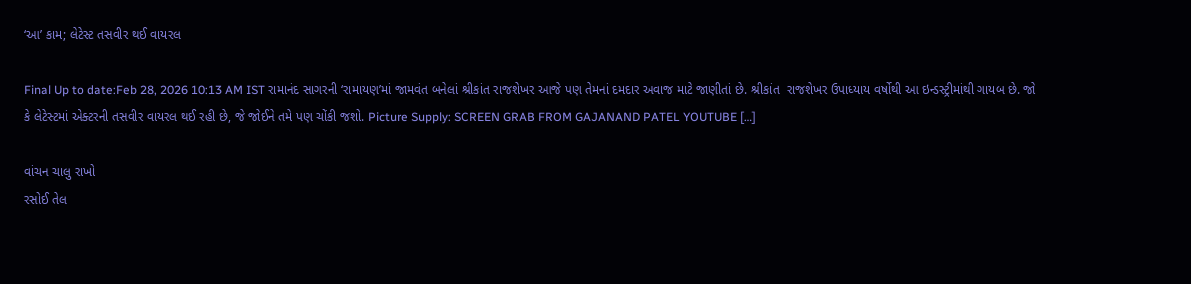‘આ’ કામ; લેટેસ્ટ તસવીર થઈ વાયરલ

Final Up to date:Feb 28, 2026 10:13 AM IST રામાનંદ સાગરની ‘રામાયણ’માં જામવંત બનેલાં શ્રીકાંત રાજશેખર આજે પણ તેમનાં દમદાર અવાજ માટે જાણીતાં છે. શ્રીકાંત  રાજશેખર ઉપાધ્યાય વર્ષોથી આ ઇન્ડસ્ટ્રીમાંથી ગાયબ છે. જો કે લેટેસ્ટમાં એક્ટરની તસવીર વાયરલ થઈ રહી છે, જે જોઈને તમે પણ ચોંકી જશો. Picture Supply: SCREEN GRAB FROM GAJANAND PATEL YOUTUBE […]

વાંચન ચાલુ રાખો
રસોઈ તેલ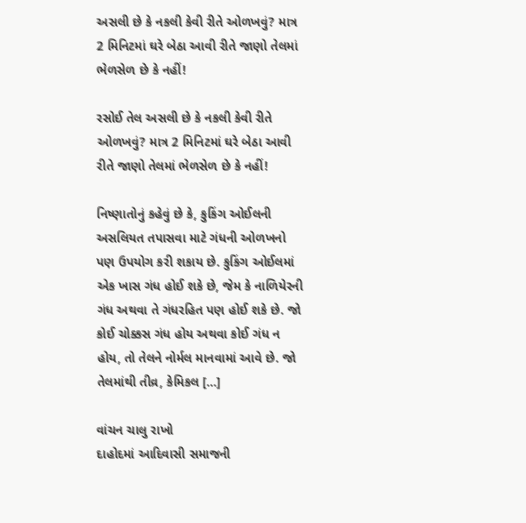અસલી છે કે નકલી કેવી રીતે ઓળખવું? માત્ર 2 મિનિટમાં ઘરે બેઠા આવી રીતે જાણો તેલમાં ભેળસેળ છે કે નહીં!

રસોઈ તેલ અસલી છે કે નકલી કેવી રીતે ઓળખવું? માત્ર 2 મિનિટમાં ઘરે બેઠા આવી રીતે જાણો તેલમાં ભેળસેળ છે કે નહીં!

નિષ્ણાતોનું કહેવું છે કે, કુકિંગ ઓઈલની અસલિયત તપાસવા માટે ગંધની ઓળખનો પણ ઉપયોગ કરી શકાય છે. કુકિંગ ઓઈલમાં એક ખાસ ગંધ હોઈ શકે છે, જેમ કે નાળિયેરની ગંધ અથવા તે ગંધરહિત પણ હોઈ શકે છે. જો કોઈ ચોક્કસ ગંધ હોય અથવા કોઈ ગંધ ન હોય, તો તેલને નોર્મલ માનવામાં આવે છે. જો તેલમાંથી તીવ્ર, કેમિકલ […]

વાંચન ચાલુ રાખો
દાહોદમાં આદિવાસી સમાજની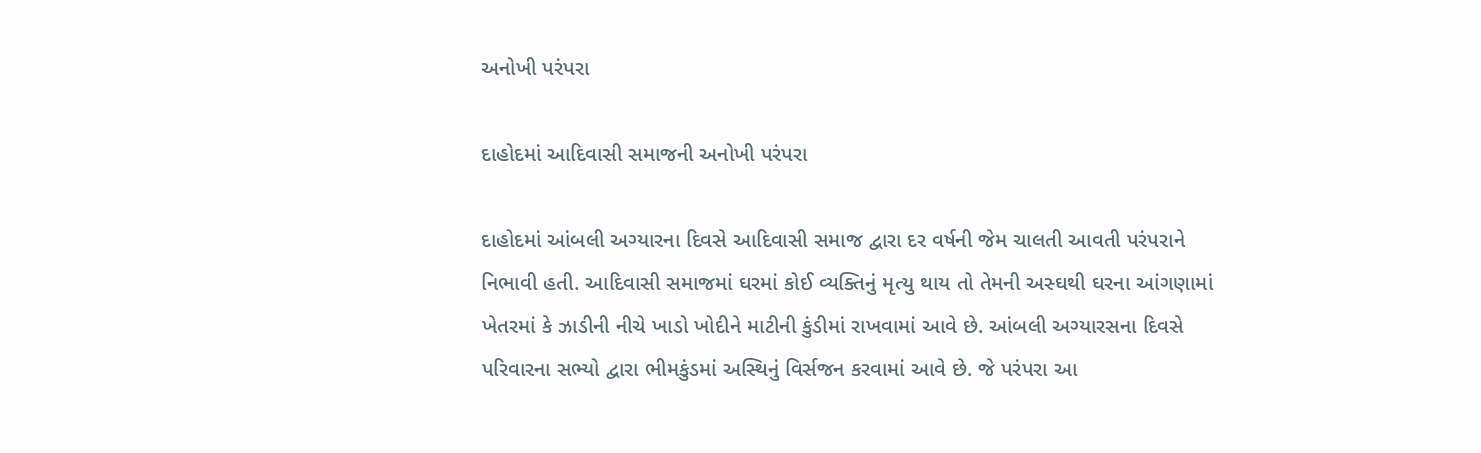અનોખી પરંપરા

દાહોદમાં આદિવાસી સમાજની અનોખી પરંપરા

દાહોદમાં આંબલી અગ્યારના દિવસે આદિવાસી સમાજ દ્વારા દર વર્ષની જેમ ચાલતી આવતી પરંપરાને નિભાવી હતી. આદિવાસી સમાજમાં ઘરમાં કોઈ વ્યક્તિનું મૃત્યુ થાય તો તેમની અસ્ઘથી ઘરના આંગણામાં ખેતરમાં કે ઝાડીની નીચે ખાડો ખોદીને માટીની કુંડીમાં રાખવામાં આવે છે. આંબલી અગ્યારસના દિવસે પરિવારના સભ્યો દ્વારા ભીમકુંડમાં અસ્થિનું વિર્સજન કરવામાં આવે છે. જે પરંપરા આ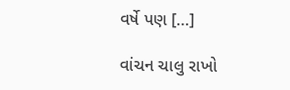વર્ષે પણ […]

વાંચન ચાલુ રાખો